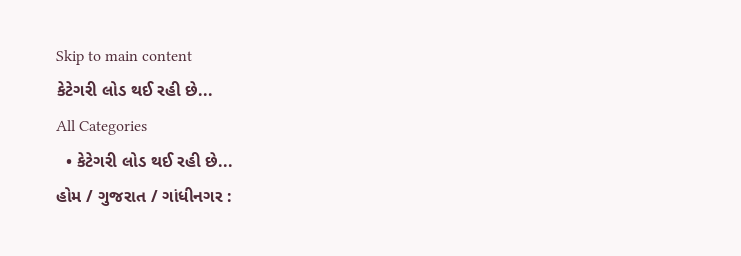Skip to main content
કેટેગરી લોડ થઈ રહી છે...
All Categories
  • કેટેગરી લોડ થઈ રહી છે...
હોમ / ગુજરાત / ગાંધીનગર :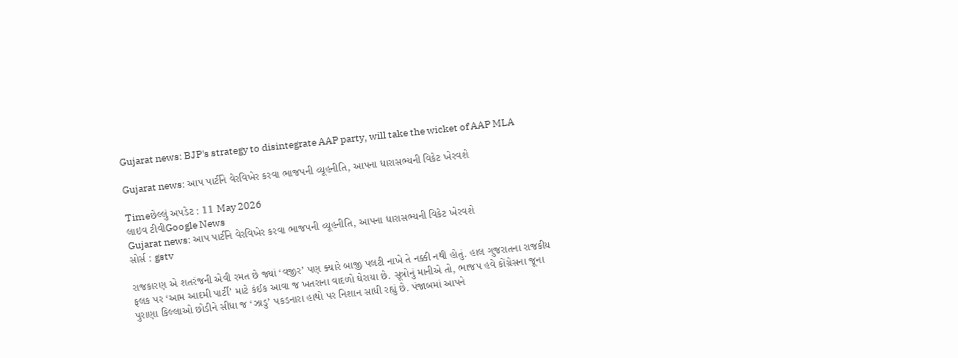Gujarat news: BJP's strategy to disintegrate AAP party, will take the wicket of AAP MLA

Gujarat news: આપ પાર્ટીને વેરવિખેર કરવા ભાજપની વ્યૂહનીતિ, આપના ધારાસભ્યની વિકેટ ખેરવશે

Timeછેલ્લું અપડેટ : 11 May 2026
લાઇવ ટીવીGoogle News
Gujarat news: આપ પાર્ટીને વેરવિખેર કરવા ભાજપની વ્યૂહનીતિ, આપના ધારાસભ્યની વિકેટ ખેરવશે
સોર્સ : gstv

રાજકારણ એ શતરંજની એવી રમત છે જ્યાં ‘વજીર’ પણ ક્યારે બાજી પલટી નાખે તે નક્કી નથી હોતું. હાલ ગુજરાતના રાજકીય ફલક પર ‘આમ આદમી પાર્ટી’ માટે કંઈક આવા જ ખતરાના વાદળો ઘેરાયા છે. સૂત્રોનું માનીએ તો, ભાજપ હવે કોંગ્રેસના જૂના પુરાણા કિલ્લાઓ છોડીને સીધા જ ‘ઝાડુ’ પકડનારા હાથો પર નિશાન સાધી રહ્યું છે. પંજાબમાં આપને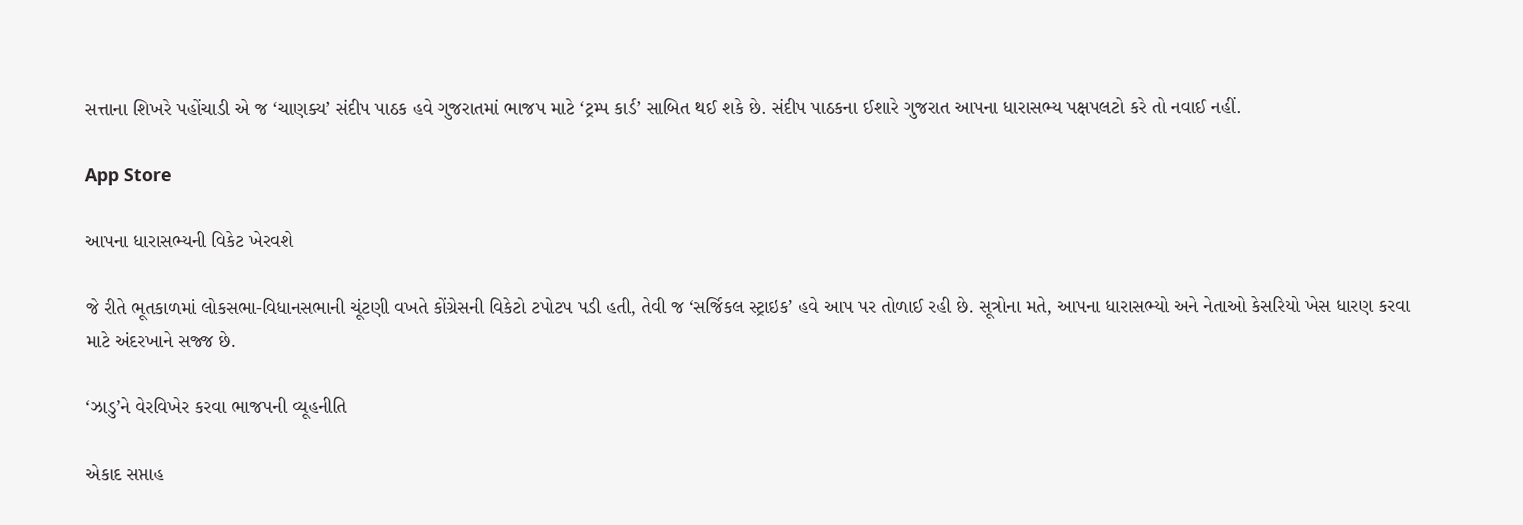સત્તાના શિખરે પહોંચાડી એ જ ‘ચાણક્ય’ સંદીપ પાઠક હવે ગુજરાતમાં ભાજપ માટે ‘ટ્રમ્પ કાર્ડ’ સાબિત થઈ શકે છે. સંદીપ પાઠકના ઈશારે ગુજરાત આપના ધારાસભ્ય પક્ષપલટો કરે તો નવાઈ નહીં.

App Store

આપના ધારાસભ્યની વિકેટ ખેરવશે

જે રીતે ભૂતકાળમાં લોકસભા-વિધાનસભાની ચૂંટણી વખતે કોંગ્રેસની વિકેટો ટપોટપ પડી હતી, તેવી જ ‘સર્જિકલ સ્ટ્રાઇક’ હવે આપ પર તોળાઈ રહી છે. સૂત્રોના મતે, આપના ધારાસભ્યો અને નેતાઓ કેસરિયો ખેસ ધારણ કરવા માટે અંદરખાને સજ્જ છે.

‘ઝાડુ’ને વેરવિખેર કરવા ભાજપની વ્યૂહનીતિ

એકાદ સપ્તાહ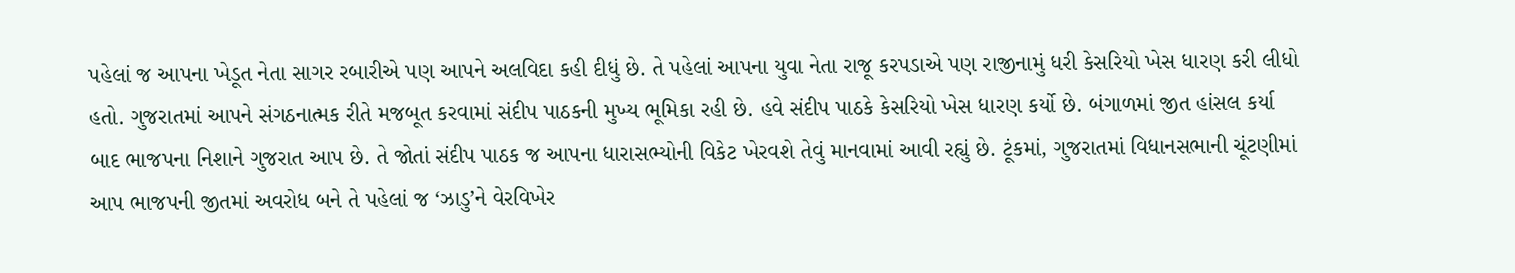પહેલાં જ આપના ખેડૂત નેતા સાગર રબારીએ પણ આપને અલવિદા કહી દીધું છે. તે પહેલાં આપના યુવા નેતા રાજૂ કરપડાએ પણ રાજીનામું ધરી કેસરિયો ખેસ ધારણ કરી લીધો હતો. ગુજરાતમાં આપને સંગઠનાત્મક રીતે મજબૂત કરવામાં સંદીપ પાઠકની મુખ્ય ભૂમિકા રહી છે. હવે સંદીપ પાઠકે કેસરિયો ખેસ ધારણ કર્યો છે. બંગાળમાં જીત હાંસલ કર્યા બાદ ભાજપના નિશાને ગુજરાત આપ છે. તે જોતાં સંદીપ પાઠક જ આપના ધારાસભ્યોની વિકેટ ખેરવશે તેવું માનવામાં આવી રહ્યું છે. ટૂંકમાં, ગુજરાતમાં વિધાનસભાની ચૂંટણીમાં આપ ભાજપની જીતમાં અવરોધ બને તે પહેલાં જ ‘ઝાડુ’ને વેરવિખેર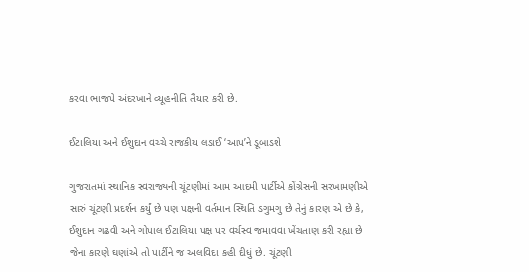કરવા ભાજપે અંદરખાને વ્યૂહનીતિ તૈયાર કરી છે.

ઈટાલિયા અને ઈશુદાન વચ્ચે રાજકીય લડાઈ ‘આપ’ને ડૂબાડશે

ગુજરાતમાં સ્થાનિક સ્વરાજ્યની ચૂંટણીમાં આમ આદમી પાર્ટીએ કોંગ્રેસની સરખામણીએ સારું ચૂંટણી પ્રદર્શન કર્યું છે પણ પક્ષની વર્તમાન સ્થિતિ ડગુમગુ છે તેનું કારણ એ છે કે, ઈશુદાન ગઢવી અને ગોપાલ ઈટાલિયા પક્ષ પર વર્ચસ્વ જમાવવા ખેંચતાણ કરી રહ્યા છે જેના કારણે ઘણાંએ તો પાર્ટીને જ અલવિદા કહી દીધું છે. ચૂંટણી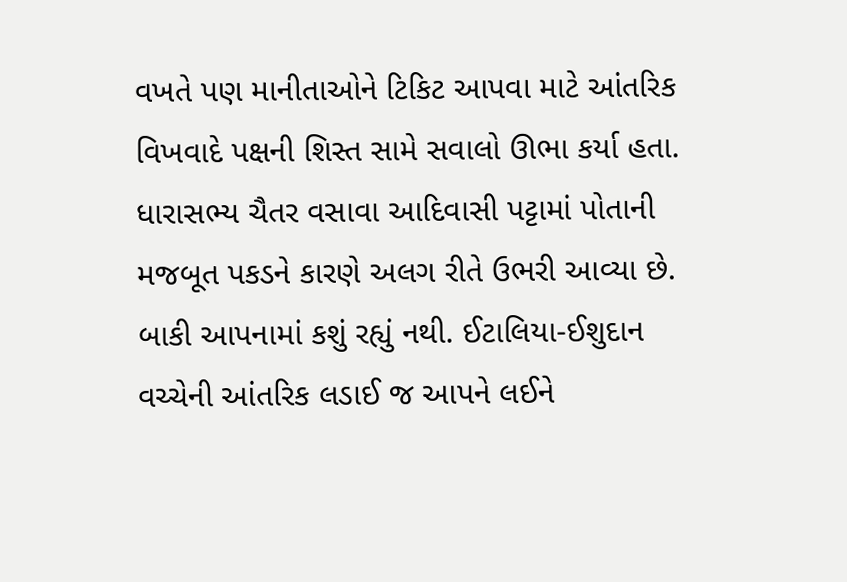વખતે પણ માનીતાઓને ટિકિટ આપવા માટે આંતરિક વિખવાદે પક્ષની શિસ્ત સામે સવાલો ઊભા કર્યા હતા. ધારાસભ્ય ચૈતર વસાવા આદિવાસી પટ્ટામાં પોતાની મજબૂત પકડને કારણે અલગ રીતે ઉભરી આવ્યા છે. બાકી આપનામાં કશું રહ્યું નથી. ઈટાલિયા-ઈશુદાન વચ્ચેની આંતરિક લડાઈ જ આપને લઈને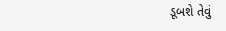ડૂબશે તેવું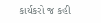કાર્યકરો જ કહી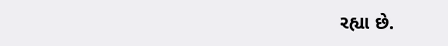રહ્યા છે.